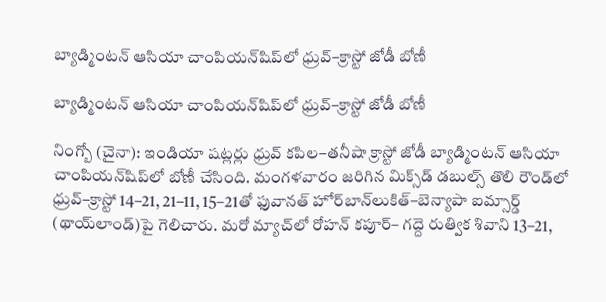బ్యాడ్మింటన్‌‌‌‌ ఆసియా చాంపియన్‌‌‌‌షిప్‌‌‌‌లో ధ్రువ్‌‌‌‌–క్రాస్టో జోడీ బోణీ

బ్యాడ్మింటన్‌‌‌‌ ఆసియా చాంపియన్‌‌‌‌షిప్‌‌‌‌లో ధ్రువ్‌‌‌‌–క్రాస్టో జోడీ బోణీ

నింగ్బో (చైనా): ఇండియా షట్లర్లు ధ్రువ్‌‌‌‌ కపిల–తనీషా క్రాస్టో జోడీ బ్యాడ్మింటన్‌‌‌‌ ఆసియా చాంపియన్‌‌‌‌షిప్‌‌‌‌లో బోణీ చేసింది. మంగళవారం జరిగిన మిక్స్‌‌‌‌డ్‌‌‌‌ డబుల్స్‌‌‌‌ తొలి రౌండ్‌‌‌‌లో ధ్రువ్‌‌‌‌–క్రాస్టో 14–21, 21–11, 15–21తో ఫువానత్ హోర్‌‌‌‌బాన్‌‌‌‌లుకిత్–బెన్యాపా ఐమ్సార్డ్ (థాయ్‌‌‌‌లాండ్‌‌‌‌)పై గెలిచారు. మరో మ్యాచ్‌‌‌‌లో రోహన్‌‌‌‌ కపూర్‌‌‌‌– గద్దె రుత్విక శివాని 13–21,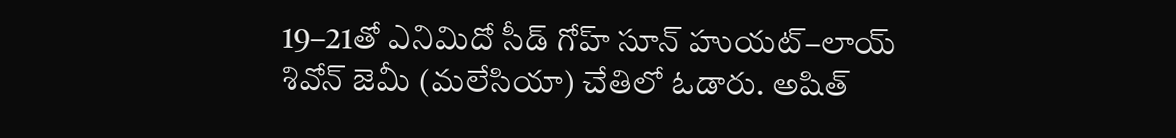19–21తో ఎనిమిదో సీడ్‌‌‌‌ గోహ్‌‌‌‌ సూన్‌‌‌‌ హుయట్‌‌‌‌–లాయ్‌‌‌‌ శివోన్‌‌‌‌ జెమీ (మలేసియా) చేతిలో ఓడారు. అషిత్‌‌‌‌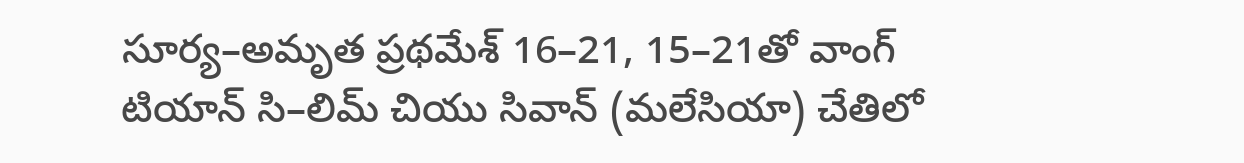సూర్య–అమృత ప్రథమేశ్‌‌‌‌ 16–21, 15–21తో వాంగ్‌‌‌‌ టియాన్‌‌‌‌ సి–లిమ్‌‌‌‌ చియు సివాన్‌‌‌‌ (మలేసియా) చేతిలో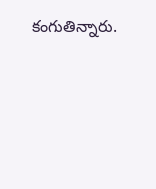కంగుతిన్నారు.